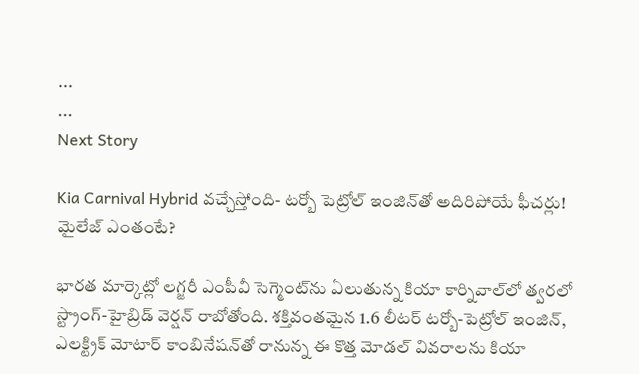...
...
Next Story

Kia Carnival Hybrid వచ్చేస్తోంది- టర్బో పెట్రోల్ ఇంజిన్‌తో అదిరిపోయే ఫీచర్లు! మైలేజ్ ఎంతంటే?

భారత మార్కెట్లో లగ్జరీ ఎంపీవీ సెగ్మెంట్‌ను ఏలుతున్న కియా కార్నివాల్‌లో త్వరలో స్ట్రాంగ్-హైబ్రిడ్ వెర్షన్ రాబోతోంది. శక్తివంతమైన 1.6 లీటర్ టర్బో-పెట్రోల్ ఇంజిన్, ఎలక్ట్రిక్ మోటార్ కాంబినేషన్‌తో రానున్న ఈ కొత్త మోడల్ వివరాలను కియా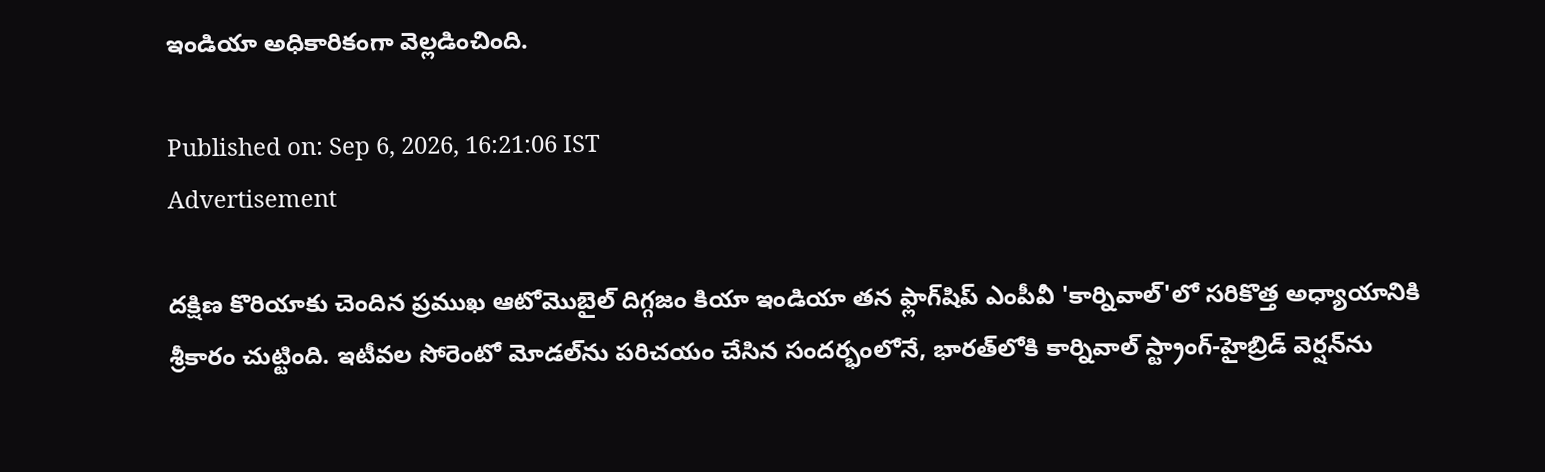ఇండియా అధికారికంగా వెల్లడించింది.

Published on: Sep 6, 2026, 16:21:06 IST
Advertisement

దక్షిణ కొరియాకు చెందిన ప్రముఖ ఆటోమొబైల్ దిగ్గజం కియా ఇండియా తన ఫ్లాగ్‌షిప్ ఎంపీవీ 'కార్నివాల్'లో సరికొత్త అధ్యాయానికి శ్రీకారం చుట్టింది. ఇటీవల సోరెంటో మోడల్‌ను పరిచయం చేసిన సందర్భంలోనే, భారత్‌లోకి కార్నివాల్ స్ట్రాంగ్-హైబ్రిడ్ వెర్షన్‌ను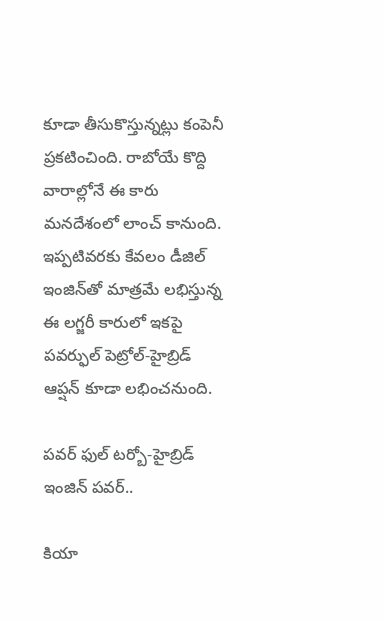కూడా తీసుకొస్తున్నట్లు కంపెనీ ప్రకటించింది. రాబోయే కొద్ది వారాల్లోనే ఈ కారు మనదేశంలో లాంచ్ కానుంది. ఇప్పటివరకు కేవలం డీజిల్ ఇంజిన్‌తో మాత్రమే లభిస్తున్న ఈ లగ్జరీ కారులో ఇకపై పవర్ఫుల్ పెట్రోల్-హైబ్రిడ్ ఆప్షన్ కూడా లభించనుంది.

పవర్ ఫుల్ టర్బో-హైబ్రిడ్ ఇంజిన్ పవర్..

కియా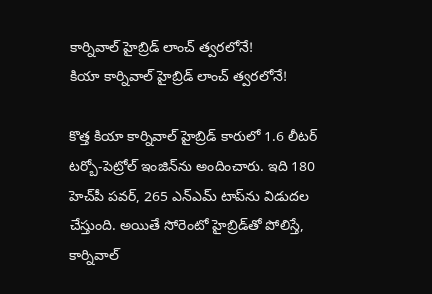కార్నివాల్ హైబ్రిడ్ లాంచ్ త్వరలోనే!
కియా కార్నివాల్ హైబ్రిడ్ లాంచ్ త్వరలోనే!

కొత్త కియా కార్నివాల్ హైబ్రిడ్ కారులో 1.6 లీటర్ టర్బో-పెట్రోల్ ఇంజిన్‌ను అందించారు. ఇది 180 హెచ్‌పీ పవర్, 265 ఎన్ఎమ్ టాప్‌ను విడుదల చేస్తుంది. అయితే సోరెంటో హైబ్రిడ్‌తో పోలిస్తే, కార్నివాల్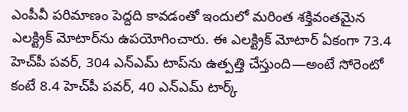ఎంపీవీ పరిమాణం పెద్దది కావడంతో ఇందులో మరింత శక్తివంతమైన ఎలక్ట్రిక్ మోటార్‌ను ఉపయోగించారు. ఈ ఎలక్ట్రిక్ మోటార్ ఏకంగా 73.4 హెచ్‌పీ పవర్, 304 ఎన్ఎమ్ టాప్‌ను ఉత్పత్తి చేస్తుంది—అంటే సోరెంటో కంటే 8.4 హెచ్‌పీ పవర్, 40 ఎన్ఎమ్ టార్క్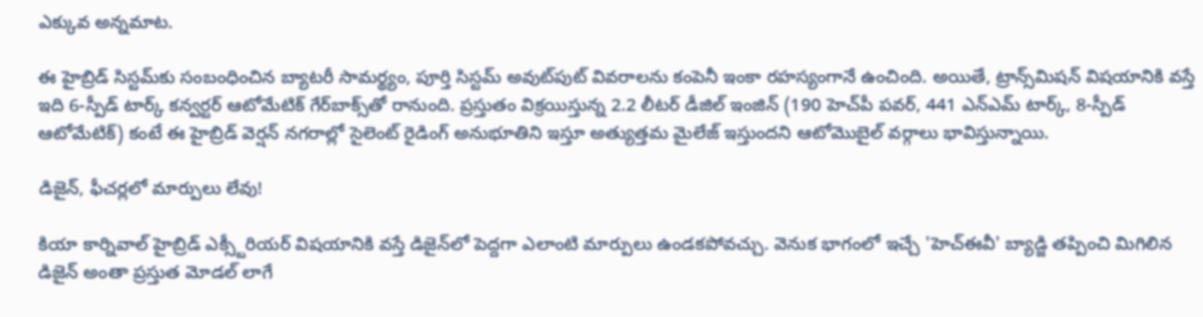ఎక్కువ అన్నమాట.

ఈ హైబ్రిడ్ సిస్టమ్‌కు సంబంధించిన బ్యాటరీ సామర్థ్యం, పూర్తి సిస్టమ్ అవుట్‌పుట్‌ వివరాలను కంపెనీ ఇంకా రహస్యంగానే ఉంచింది. అయితే, ట్రాన్స్‌మిషన్ విషయానికి వస్తే ఇది 6-స్పీడ్ టార్క్ కన్వర్టర్ ఆటోమేటిక్ గేర్‌బాక్స్‌తో రానుంది. ప్రస్తుతం విక్రయిస్తున్న 2.2 లీటర్ డీజిల్ ఇంజిన్ (190 హెచ్‌పీ పవర్, 441 ఎన్ఎమ్ టార్క్, 8-స్పీడ్ ఆటోమేటిక్) కంటే ఈ హైబ్రిడ్ వెర్షన్ నగరాల్లో సైలెంట్ రైడింగ్ అనుభూతిని ఇస్తూ అత్యుత్తమ మైలేజ్ ఇస్తుందని ఆటోమొబైల్ వర్గాలు భావిస్తున్నాయి.

డిజైన్, ఫీచర్లలో మార్పులు లేవు!

కియా కార్నివాల్ హైబ్రిడ్ ఎక్స్టీరియర్ విషయానికి వస్తే డిజైన్‌లో పెద్దగా ఎలాంటి మార్పులు ఉండకపోవచ్చు. వెనుక భాగంలో ఇచ్చే 'హెచ్ఈవీ' బ్యాడ్జి తప్పించి మిగిలిన డిజైన్ అంతా ప్రస్తుత మోడల్ లాగే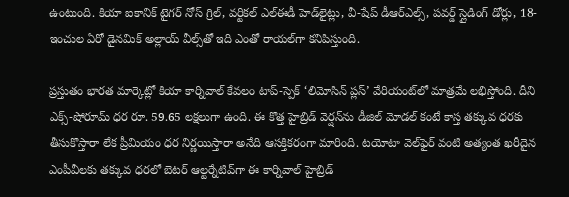ఉంటుంది. కియా ఐకానిక్ టైగర్ నోస్ గ్రిల్, వర్టికల్ ఎల్ఈడీ హెడ్‌లైట్లు, వీ-షేప్ డీఆర్ఎల్స్, పవర్డ్ స్లైడింగ్ డోర్లు, 18-ఇంచుల ఏరో డైనమిక్ అల్లాయ్ వీల్స్‌తో ఇది ఎంతో రాయల్‌గా కనిపిస్తుంది.

ప్రస్తుతం భారత మార్కెట్లో కియా కార్నివాల్ కేవలం టాప్-స్పెక్ ‘లిమోసిన్ ప్లస్’ వేరియంట్‌లో మాత్రమే లభిస్తోంది. దీని ఎక్స్-షోరూమ్ ధర రూ. 59.65 లక్షలుగా ఉంది. ఈ కొత్త హైబ్రిడ్ వెర్షన్‌ను డీజిల్ మోడల్ కంటే కాస్త తక్కువ ధరకు తీసుకొస్తారా లేక ప్రీమియం ధర నిర్ణయిస్తారా అనేది ఆసక్తికరంగా మారింది. టయోటా వెల్‌ఫైర్ వంటి అత్యంత ఖరీదైన ఎంపీవీలకు తక్కువ ధరలో బెటర్ ఆల్టర్నేటివ్‌గా ఈ కార్నివాల్ హైబ్రిడ్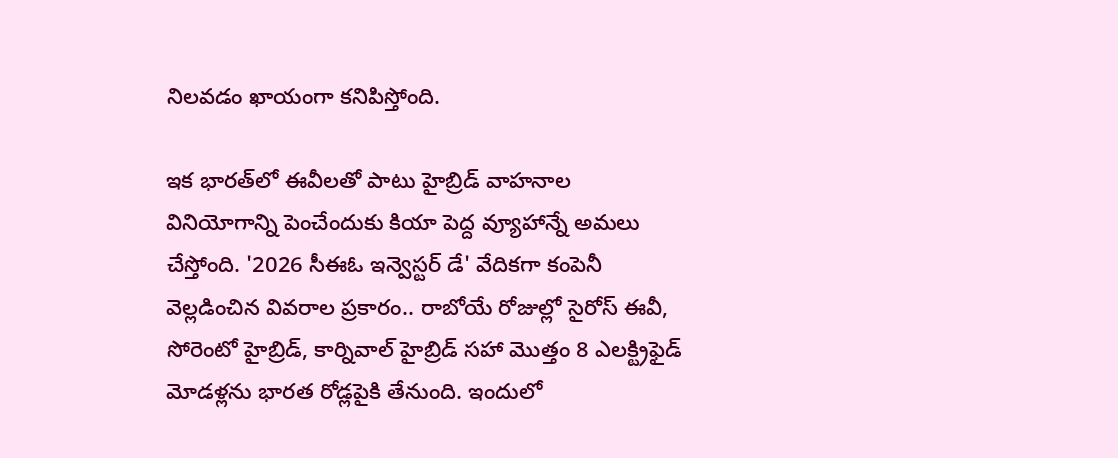నిలవడం ఖాయంగా కనిపిస్తోంది.

ఇక భారత్‌లో ఈవీలతో పాటు హైబ్రిడ్ వాహనాల వినియోగాన్ని పెంచేందుకు కియా పెద్ద వ్యూహాన్నే అమలు చేస్తోంది. '2026 సీఈఓ ఇన్వెస్టర్ డే' వేదికగా కంపెనీ వెల్లడించిన వివరాల ప్రకారం.. రాబోయే రోజుల్లో సైరోస్ ఈవీ, సోరెంటో హైబ్రిడ్, కార్నివాల్ హైబ్రిడ్ సహా మొత్తం 8 ఎలక్ట్రిఫైడ్ మోడళ్లను భారత రోడ్లపైకి తేనుంది. ఇందులో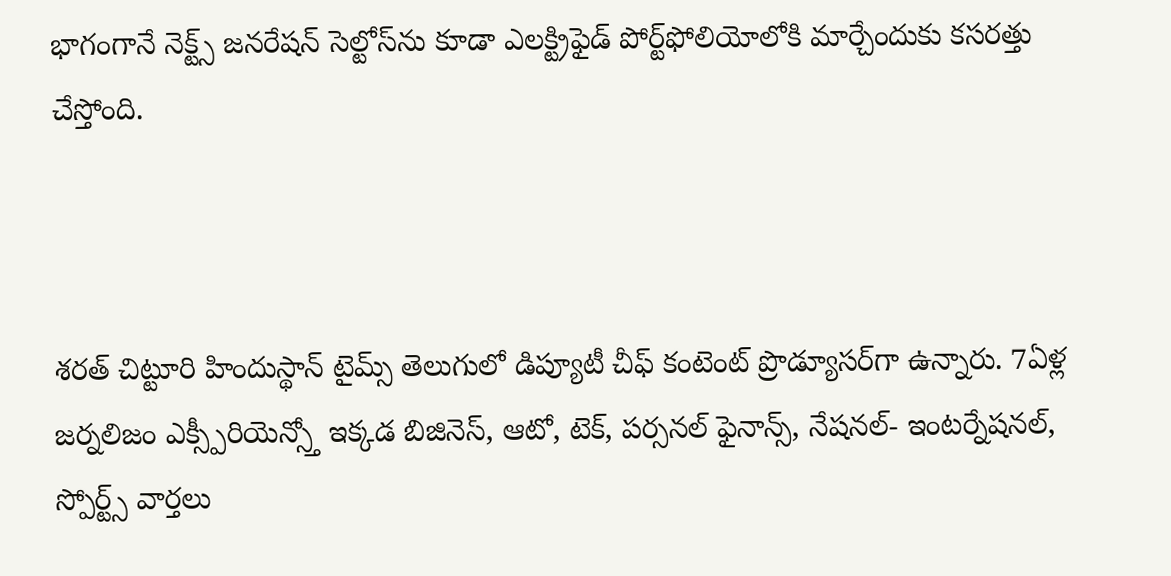భాగంగానే నెక్ట్స్ జనరేషన్ సెల్టోస్‌ను కూడా ఎలక్ట్రిఫైడ్ పోర్ట్‌ఫోలియోలోకి మార్చేందుకు కసరత్తు చేస్తోంది.



శరత్ చిట్టూరి హిందుస్థాన్ టైమ్స్ తెలుగులో డిప్యూటీ చీఫ్ కంటెంట్ ప్రొడ్యూసర్‌గా ఉన్నారు. 7ఏళ్ల జర్నలిజం ఎక్స్పీరియెన్స్తో ఇక్కడ బిజినెస్, ఆటో, టెక్, పర్సనల్ ఫైనాన్స్, నేషనల్- ఇంటర్నేషనల్, స్పోర్ట్స్ వార్తలు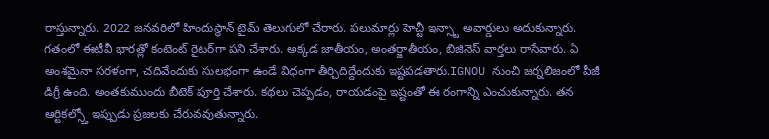రాస్తున్నారు. 2022 జనవరిలో హిందుస్థాన్ టైమ్ తెలుగులో చేరారు. పలుమార్లు హెచ్టీ ఇన్స్టా అవార్డులు అదుకున్నారు. గతంలో ఈటీవీ భారత్లో కంటెంట్ రైటర్‌గా పని చేశారు. అక్కడ జాతీయం, అంతర్జాతీయం, బిజినెస్ వార్తలు రాసేవారు. ఏ అంశమైనా సరళంగా, చదివేందుకు సులభంగా ఉండే విధంగా తీర్చిదిద్దేందుకు ఇష్టపడతారు.IGNOU నుంచి జర్నలిజంలో పీజీ డిగ్రీ ఉంది. అంతకుముందు బీటెక్ పూర్తి చేశారు. కథలు చెప్పడం, రాయడంపై ఇష్టంతో ఈ రంగాన్ని ఎంచుకున్నారు. తన ఆర్టికల్స్తో ఇప్పుడు ప్రజలకు చేరువవుతున్నారు.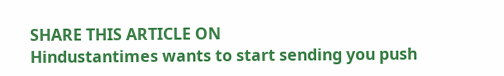SHARE THIS ARTICLE ON
Hindustantimes wants to start sending you push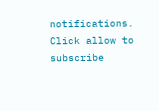notifications. Click allow to subscribe